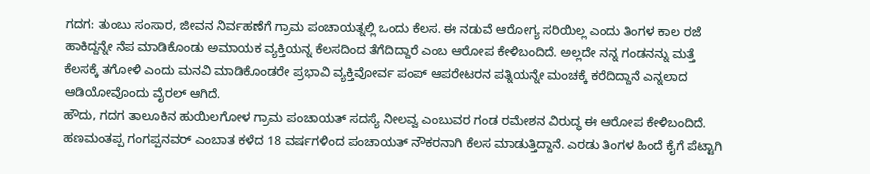ಗದಗ: ತುಂಬು ಸಂಸಾರ, ಜೀವನ ನಿರ್ವಹಣೆಗೆ ಗ್ರಾಮ ಪಂಚಾಯತ್ನಲ್ಲಿ ಒಂದು ಕೆಲಸ. ಈ ನಡುವೆ ಆರೋಗ್ಯ ಸರಿಯಿಲ್ಲ ಎಂದು ತಿಂಗಳ ಕಾಲ ರಜೆ ಹಾಕಿದ್ದನ್ನೇ ನೆಪ ಮಾಡಿಕೊಂಡು ಅಮಾಯಕ ವ್ಯಕ್ತಿಯನ್ನ ಕೆಲಸದಿಂದ ತೆಗೆದಿದ್ದಾರೆ ಎಂಬ ಆರೋಪ ಕೇಳಿಬಂದಿದೆ. ಅಲ್ಲದೇ ನನ್ನ ಗಂಡನನ್ನು ಮತ್ತೆ ಕೆಲಸಕ್ಕೆ ತಗೋಳಿ ಎಂದು ಮನವಿ ಮಾಡಿಕೊಂಡರೇ ಪ್ರಭಾವಿ ವ್ಯಕ್ತಿವೋರ್ವ ಪಂಪ್ ಆಪರೇಟರನ ಪತ್ನಿಯನ್ನೇ ಮಂಚಕ್ಕೆ ಕರೆದಿದ್ದಾನೆ ಎನ್ನಲಾದ ಆಡಿಯೋವೊಂದು ವೈರಲ್ ಆಗಿದೆ.
ಹೌದು, ಗದಗ ತಾಲೂಕಿನ ಹುಯಿಲಗೋಳ ಗ್ರಾಮ ಪಂಚಾಯತ್ ಸದಸ್ಯೆ ನೀಲವ್ವ ಎಂಬುವರ ಗಂಡ ರಮೇಶನ ವಿರುದ್ಧ ಈ ಆರೋಪ ಕೇಳಿಬಂದಿದೆ. ಹಣಮಂತಪ್ಪ ಗಂಗಪ್ಪನವರ್ ಎಂಬಾತ ಕಳೆದ 18 ವರ್ಷಗಳಿಂದ ಪಂಚಾಯತ್ ನೌಕರನಾಗಿ ಕೆಲಸ ಮಾಡುತ್ತಿದ್ದಾನೆ. ಎರಡು ತಿಂಗಳ ಹಿಂದೆ ಕೈಗೆ ಪೆಟ್ಟಾಗಿ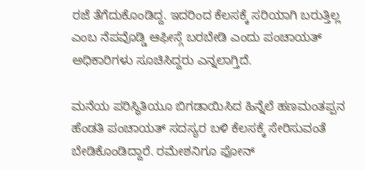ರಜೆ ತೆಗೆದುಕೊಂಡಿದ್ದ. ಇದರಿಂದ ಕೆಲಸಕ್ಕೆ ಸರಿಯಾಗಿ ಬರುತ್ತಿಲ್ಲ ಎಂಬ ನೆಪವೊಡ್ಡಿ ಆಫೀಸ್ಗೆ ಬರಬೇಡಿ ಎಂದು ಪಂಚಾಯತ್ ಅಧಿಕಾರಿಗಳು ಸೂಚಿಸಿದ್ದರು ಎನ್ನಲಾಗ್ತಿದೆ.

ಮನೆಯ ಪರಿಸ್ಥಿತಿಯೂ ಬಿಗಡಾಯಿಸಿದ ಹಿನ್ನೆಲೆ ಹಣಮಂತಪ್ಪನ ಹೆಂಡತಿ ಪಂಚಾಯತ್ ಸದಸ್ಯರ ಬಳಿ ಕೆಲಸಕ್ಕೆ ಸೇರಿಸುವಂತೆ ಬೇಡಿಕೊಂಡಿದ್ದಾರೆ. ರಮೇಶನಿಗೂ ಫೋನ್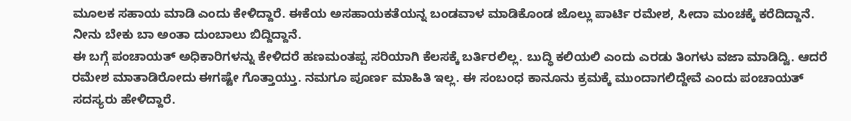ಮೂಲಕ ಸಹಾಯ ಮಾಡಿ ಎಂದು ಕೇಳಿದ್ದಾರೆ. ಈಕೆಯ ಅಸಹಾಯಕತೆಯನ್ನ ಬಂಡವಾಳ ಮಾಡಿಕೊಂಡ ಜೊಲ್ಲು ಪಾರ್ಟಿ ರಮೇಶ, ಸೀದಾ ಮಂಚಕ್ಕೆ ಕರೆದಿದ್ದಾನೆ. ನೀನು ಬೇಕು ಬಾ ಅಂತಾ ದುಂಬಾಲು ಬಿದ್ದಿದ್ದಾನೆ.
ಈ ಬಗ್ಗೆ ಪಂಚಾಯತ್ ಅಧಿಕಾರಿಗಳನ್ನು ಕೇಳಿದರೆ ಹಣಮಂತಪ್ಪ ಸರಿಯಾಗಿ ಕೆಲಸಕ್ಕೆ ಬರ್ತಿರಲಿಲ್ಲ. ಬುದ್ಧಿ ಕಲಿಯಲಿ ಎಂದು ಎರಡು ತಿಂಗಳು ವಜಾ ಮಾಡಿದ್ವಿ. ಆದರೆ ರಮೇಶ ಮಾತಾಡಿರೋದು ಈಗಷ್ಟೇ ಗೊತ್ತಾಯ್ತು. ನಮಗೂ ಪೂರ್ಣ ಮಾಹಿತಿ ಇಲ್ಲ. ಈ ಸಂಬಂಧ ಕಾನೂನು ಕ್ರಮಕ್ಕೆ ಮುಂದಾಗಲಿದ್ದೇವೆ ಎಂದು ಪಂಚಾಯತ್ ಸದಸ್ಯರು ಹೇಳಿದ್ದಾರೆ.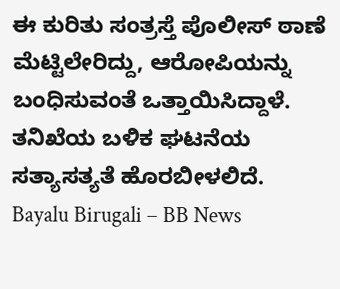ಈ ಕುರಿತು ಸಂತ್ರಸ್ತೆ ಪೊಲೀಸ್ ಠಾಣೆ ಮೆಟ್ಟಿಲೇರಿದ್ದು, ಆರೋಪಿಯನ್ನು ಬಂಧಿಸುವಂತೆ ಒತ್ತಾಯಿಸಿದ್ದಾಳೆ. ತನಿಖೆಯ ಬಳಿಕ ಘಟನೆಯ ಸತ್ಯಾಸತ್ಯತೆ ಹೊರಬೀಳಲಿದೆ.
Bayalu Birugali – BB News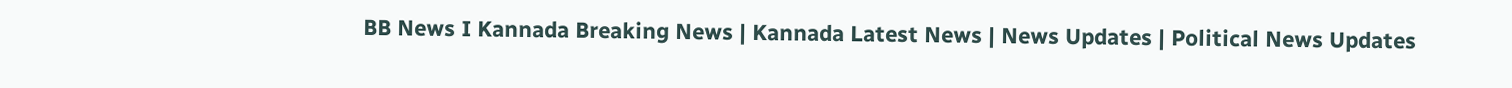BB News I Kannada Breaking News | Kannada Latest News | News Updates | Political News Updates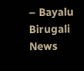– Bayalu Birugali News